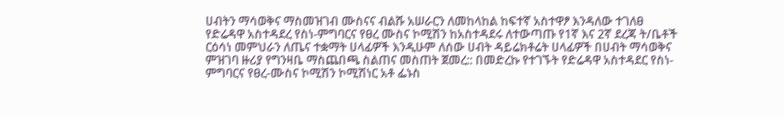ሀብትን ማሳወቅና ማስመዝገብ ሙስናና ብልሹ አሠራርን ለመከላከል ከፍተኛ አስተዋፆ እንዳለው ተገለፀ
የድሬዳዋ አስተዳደረ የስነ-ምግባርና የፀረ ሙስና ኮሚሽን ከአስተዳደሩ ለተውጣጡ የ1ኛ እና 2ኛ ደረጃ ት/ቤቶች ርዕሳነ መምህራን ለጤና ተቋማት ሀላፊዎች እንዲሁም ለሰው ሀብት ዳይሬክቶሬት ሀላፊዎች በሀብት ማሳወቅና ምዝገባ ዙሪያ የግንዛቤ ማስጨበጫ ስልጠና መስጠት ጀመረ:: በመድረኩ የተገኙት የድሬዳዋ አስተዳደር የስነ-ምግባርና የፀረ-ሙስና ኮሚሽን ኮሚሽነር አቶ ፌኑስ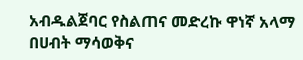አብዱልጀባር የስልጠና መድረኩ ዋነኛ አላማ በሀብት ማሳወቅና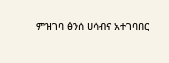ምዝገባ ፅንሰ ሀሳብና አተገባበር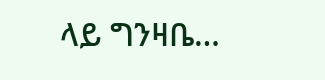ላይ ግንዛቤ…